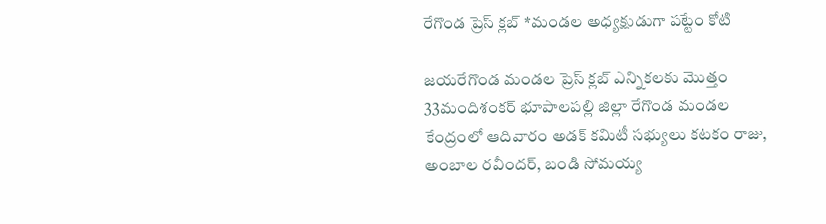రేగొండ ప్రెస్ క్లబ్ *మండల అధ్యక్షుడుగా పట్టేం కోటి

జయరేగొండ మండల ప్రెస్ క్లబ్ ఎన్నికలకు మొత్తం 33మందిశంకర్ భూపాలపల్లి జిల్లా రేగొండ మండల కేంద్రంలో ఆదివారం అడక్ కమిటీ సభ్యులు కటకం రాజు, అంబాల రవీందర్, బండి సోమయ్య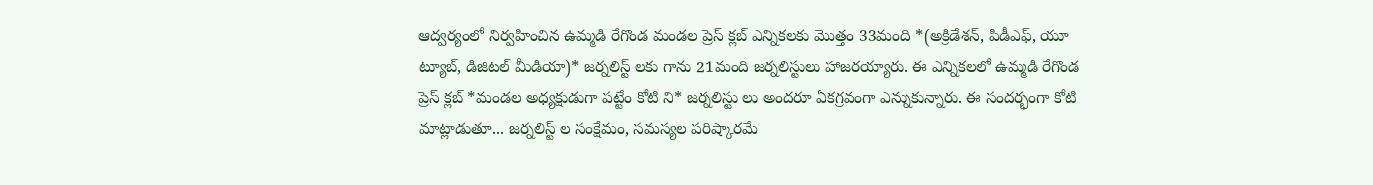ఆద్వర్యంలో నిర్వహించిన ఉమ్మడి రేగొండ మండల ప్రెస్ క్లబ్ ఎన్నికలకు మొత్తం 33మంది *(అక్రిడేశన్, పిడీఎఫ్, యూ ట్యూబ్, డిజిటల్ మీడియా)* జర్నలిస్ట్ లకు గాను 21మంది జర్నలిస్టులు హాజరయ్యారు. ఈ ఎన్నికలలో ఉమ్మడి రేగొండ ప్రెస్ క్లబ్ *మండల అధ్యక్షుడుగా పట్టేం కోటి ని* జర్నలిస్టు లు అందరూ ఏకగ్రవంగా ఎన్నుకున్నారు. ఈ సందర్భంగా కోటి మాట్లాడుతూ... జర్నలిస్ట్ ల సంక్షేమం, సమస్యల పరిష్కారమే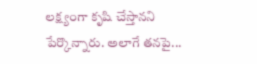లక్ష్యంగా కృషి చేస్తానని పేర్కొన్నారు. అలాగే తనపై...